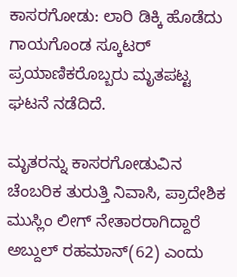ಕಾಸರಗೋಡು: ಲಾರಿ ಡಿಕ್ಕಿ ಹೊಡೆದು ಗಾಯಗೊಂಡ ಸ್ಕೂಟರ್ ಪ್ರಯಾಣಿಕರೊಬ್ಬರು ಮೃತಪಟ್ಟ ಘಟನೆ ನಡೆದಿದೆ.

ಮೃತರನ್ನು ಕಾಸರಗೋಡುವಿನ ಚೆಂಬರಿಕ ತುರುತ್ತಿ ನಿವಾಸಿ, ಪ್ರಾದೇಶಿಕ ಮುಸ್ಲಿಂ ಲೀಗ್ ನೇತಾರರಾಗಿದ್ದಾರೆ ಅಬ್ದುಲ್ ರಹಮಾನ್(62) ಎಂದು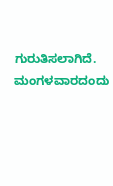ಗುರುತಿಸಲಾಗಿದೆ.
ಮಂಗಳವಾರದಂದು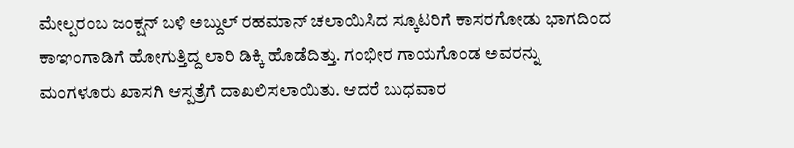ಮೇಲ್ಪರಂಬ ಜಂಕ್ಷನ್ ಬಳಿ ಅಬ್ದುಲ್ ರಹಮಾನ್ ಚಲಾಯಿಸಿದ ಸ್ಕೂಟರಿಗೆ ಕಾಸರಗೋಡು ಭಾಗದಿಂದ ಕಾಞಂಗಾಡಿಗೆ ಹೋಗುತ್ತಿದ್ದ ಲಾರಿ ಡಿಕ್ಕಿ ಹೊಡೆದಿತ್ತು. ಗಂಭೀರ ಗಾಯಗೊಂಡ ಅವರನ್ನು ಮಂಗಳೂರು ಖಾಸಗಿ ಆಸ್ಪತ್ರೆಗೆ ದಾಖಲಿಸಲಾಯಿತು. ಆದರೆ ಬುಧವಾರ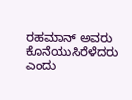ರಹಮಾನ್ ಅವರು ಕೊನೆಯುಸಿರೆಳೆದರು ಎಂದು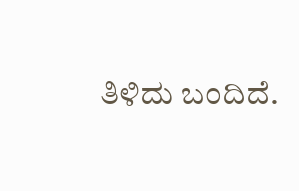ತಿಳಿದು ಬಂದಿದೆ.